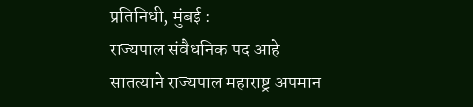प्रतिनिधी, मुंबई :
राज्यपाल संवैधनिक पद आहे
सातत्याने राज्यपाल महाराष्ट्र अपमान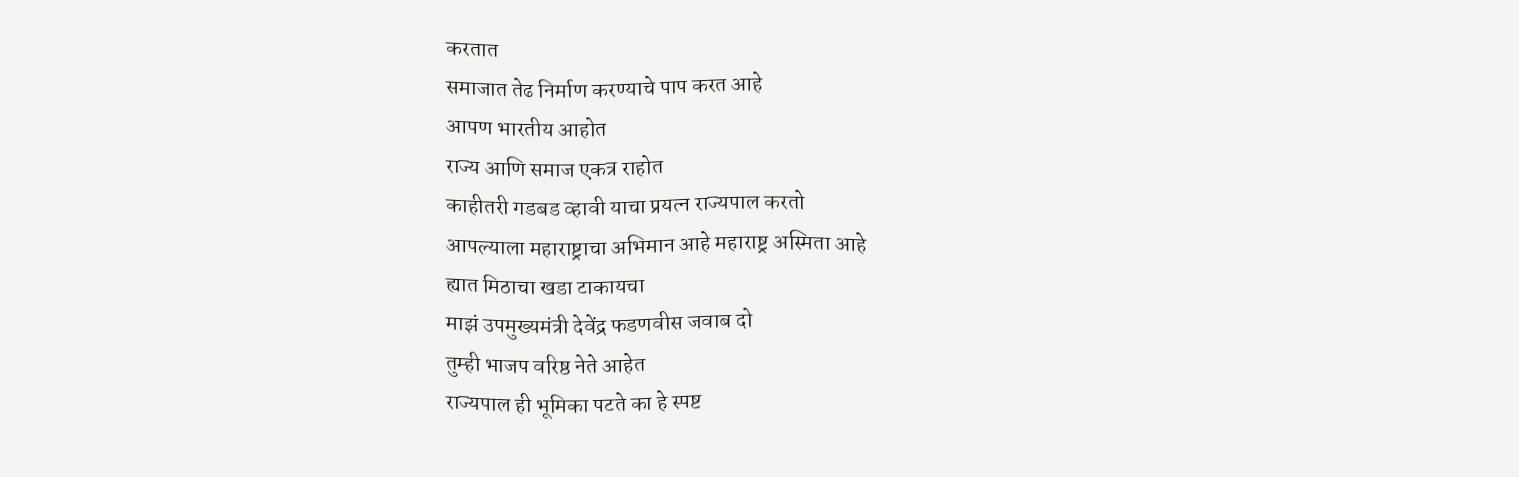करतात
समाजात तेढ निर्माण करण्याचे पाप करत आहे
आपण भारतीय आहोत
राज्य आणि समाज एकत्र राहोत
काहीतरी गडबड व्हावी याचा प्रयत्न राज्यपाल करतो
आपल्याला महाराष्ट्राचा अभिमान आहे महाराष्ट्र अस्मिता आहे
ह्यात मिठाचा खडा टाकायचा
माझं उपमुख्यमंत्री देवेंद्र फडणवीस जवाब दो
तुम्ही भाजप वरिष्ठ नेते आहेत
राज्यपाल ही भूमिका पटते का हे स्पष्ट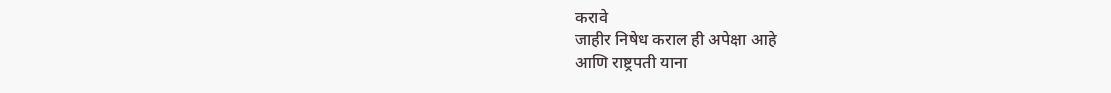करावे
जाहीर निषेध कराल ही अपेक्षा आहे
आणि राष्ट्रपती याना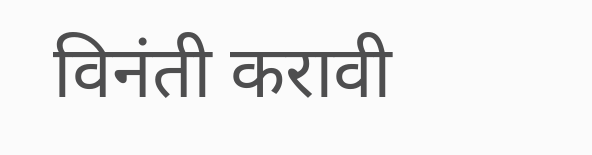विनंती करावी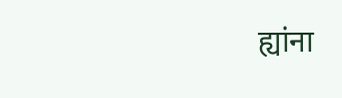ह्यांना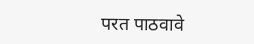परत पाठवावे